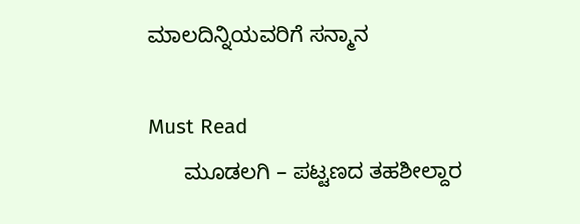ಮಾಲದಿನ್ನಿಯವರಿಗೆ ಸನ್ಮಾನ

Must Read
      ಮೂಡಲಗಿ – ಪಟ್ಟಣದ ತಹಶೀಲ್ದಾರ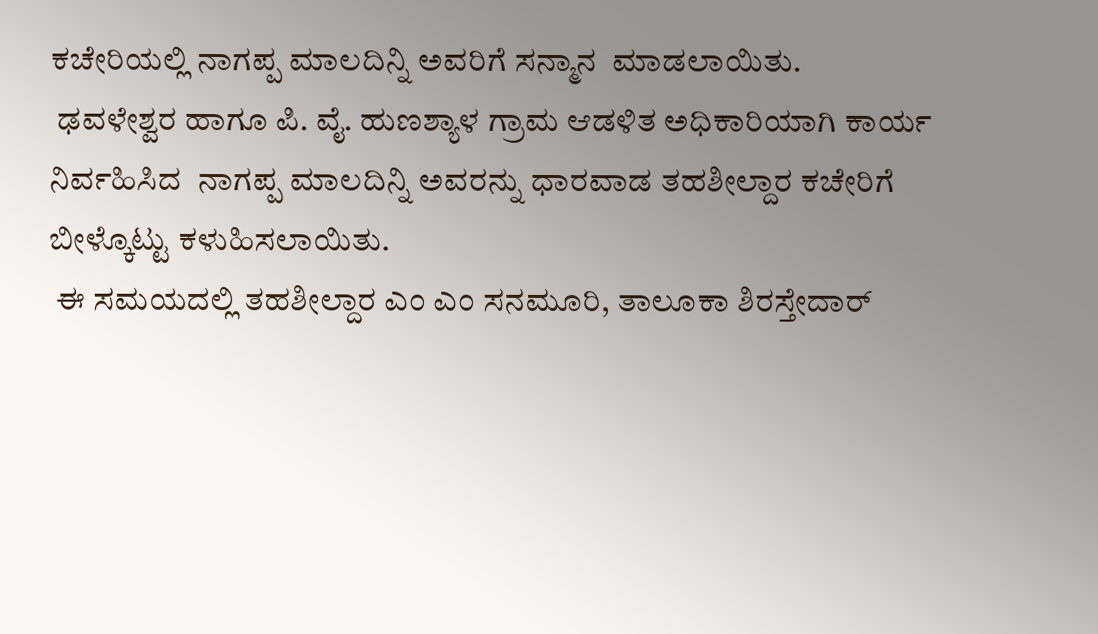ಕಚೇರಿಯಲ್ಲಿ ನಾಗಪ್ಪ ಮಾಲದಿನ್ನಿ ಅವರಿಗೆ ಸನ್ಮಾನ  ಮಾಡಲಾಯಿತು.
 ಢವಳೇಶ್ವರ ಹಾಗೂ ಪಿ. ವೈ. ಹುಣಶ್ಯಾಳ ಗ್ರಾಮ ಆಡಳಿತ ಅಧಿಕಾರಿಯಾಗಿ ಕಾರ್ಯ ನಿರ್ವಹಿಸಿದ  ನಾಗಪ್ಪ ಮಾಲದಿನ್ನಿ ಅವರನ್ನು ಧಾರವಾಡ ತಹಶೀಲ್ದಾರ ಕಚೇರಿಗೆ ಬೀಳ್ಕೊಟ್ಟು ಕಳುಹಿಸಲಾಯಿತು.
 ಈ ಸಮಯದಲ್ಲಿ ತಹಶೀಲ್ದಾರ ಎಂ ಎಂ ಸನಮೂರಿ, ತಾಲೂಕಾ ಶಿರಸ್ತೇದಾರ್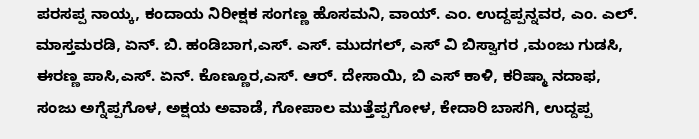ಪರಸಪ್ಪ ನಾಯ್ಕ, ಕಂದಾಯ ನಿರೀಕ್ಷಕ ಸಂಗಣ್ಣ ಹೊಸಮನಿ, ವಾಯ್. ಎಂ. ಉದ್ದಪ್ಪನ್ನವರ, ಎಂ. ಎಲ್. ಮಾಸ್ತಮರಡಿ, ಏನ್. ಬಿ. ಹಂಡಿಬಾಗ,ಎಸ್. ಎಸ್. ಮುದಗಲ್, ಎಸ್ ವಿ ಬಿಸ್ವಾಗರ ,ಮಂಜು ಗುಡಸಿ, ಈರಣ್ಣ ಪಾಸಿ,ಎಸ್. ಏನ್. ಕೊಣ್ಣೂರ,ಎಸ್. ಆರ್. ದೇಸಾಯಿ, ಬಿ ಎಸ್ ಕಾಳಿ, ಕರಿಷ್ಮಾ ನದಾಫ, ಸಂಜು ಅಗ್ನೆಪ್ಪಗೊಳ, ಅಕ್ಷಯ ಅವಾಡೆ, ಗೋಪಾಲ ಮುತ್ತೆಪ್ಪಗೋಳ, ಕೇದಾರಿ ಬಾಸಗಿ, ಉದ್ದಪ್ಪ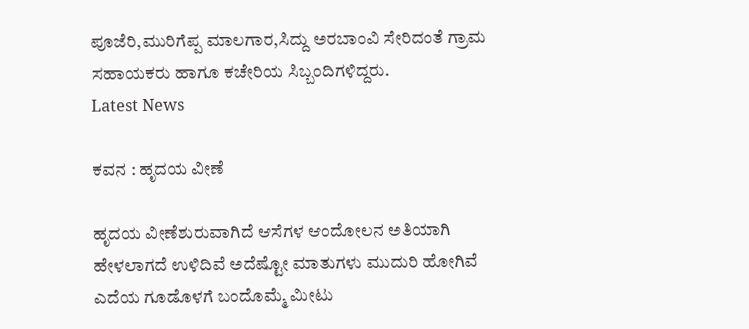ಪೂಜೆರಿ,ಮುರಿಗೆಪ್ಪ ಮಾಲಗಾರ,ಸಿದ್ದು ಅರಬಾಂವಿ ಸೇರಿದಂತೆ ಗ್ರಾಮ ಸಹಾಯಕರು ಹಾಗೂ ಕಚೇರಿಯ ಸಿಬ್ಬಂದಿಗಳಿದ್ದರು.
Latest News

ಕವನ : ಹೃದಯ ವೀಣೆ

ಹೃದಯ ವೀಣೆಶುರುವಾಗಿದೆ ಆಸೆಗಳ ಆಂದೋಲನ ಅತಿಯಾಗಿ ಹೇಳಲಾಗದೆ ಉಳಿದಿವೆ ಅದೆಷ್ಟೋ ಮಾತುಗಳು ಮುದುರಿ ಹೋಗಿವೆ ಎದೆಯ ಗೂಡೊಳಗೆ ಬಂದೊಮ್ಮೆ ಮೀಟು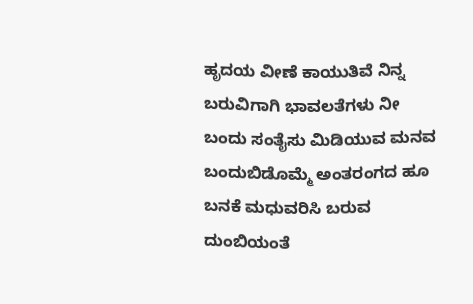ಹೃದಯ ವೀಣೆ ಕಾಯುತಿವೆ ನಿನ್ನ ಬರುವಿಗಾಗಿ ಭಾವಲತೆಗಳು ನೀ ಬಂದು ಸಂತೈಸು ಮಿಡಿಯುವ ಮನವ ಬಂದುಬಿಡೊಮ್ಮೆ ಅಂತರಂಗದ ಹೂ ಬನಕೆ ಮಧುವರಿಸಿ ಬರುವ ದುಂಬಿಯಂತೆ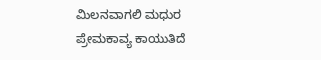ಮಿಲನವಾಗಲಿ ಮಧುರ ಪ್ರೇಮಕಾವ್ಯ ಕಾಯುತಿದೆ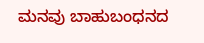ಮನವು ಬಾಹುಬಂಧನದ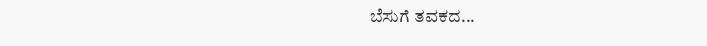ಬೆಸುಗೆ ತವಕದ...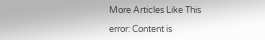More Articles Like This

error: Content is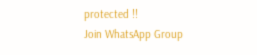protected !!
Join WhatsApp Group